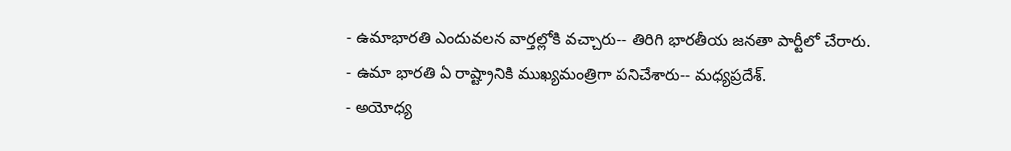- ఉమాభారతి ఎందువలన వార్తల్లోకి వచ్చారు-- తిరిగి భారతీయ జనతా పార్టీలో చేరారు.
- ఉమా భారతి ఏ రాష్ట్రానికి ముఖ్యమంత్రిగా పనిచేశారు-- మధ్యప్రదేశ్.
- అయోధ్య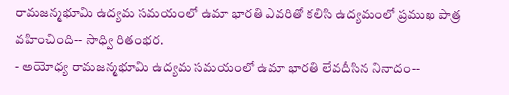రామజన్మభూమి ఉద్యమ సమయంలో ఉమా భారతి ఎవరితో కలిసి ఉద్యమంలో ప్రముఖ పాత్ర వహించింది-- సాధ్వి రితంభర.
- అయోధ్య రామజన్మభూమి ఉద్యమ సమయంలో ఉమా భారతి లేవదీసిన నినాదం--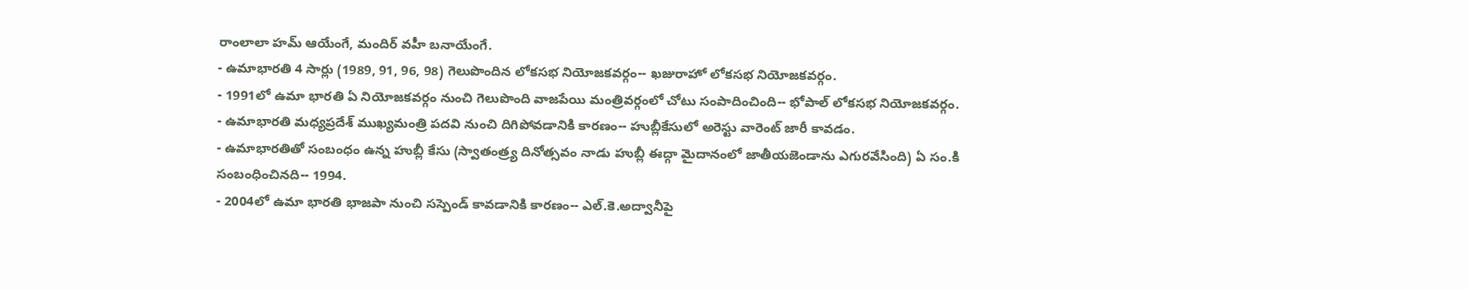రాంలాలా హమ్ ఆయేంగే, మందిర్ వహీ బనాయేంగే.
- ఉమాభారతి 4 సార్లు (1989, 91, 96, 98) గెలుపొందిన లోకసభ నియోజకవర్గం-- ఖజురాహో లోకసభ నియోజకవర్గం.
- 1991లో ఉమా భారతి ఏ నియోజకవర్గం నుంచి గెలుపొంది వాజపేయి మంత్రివర్గంలో చోటు సంపాదించింది-- భోపాల్ లోకసభ నియోజకవర్గం.
- ఉమాభారతి మధ్యప్రదేశ్ ముఖ్యమంత్రి పదవి నుంచి దిగిపోవడానికి కారణం-- హుబ్లీకేసులో అరెస్టు వారెంట్ జారీ కావడం.
- ఉమాభారతితో సంబంధం ఉన్న హుబ్లీ కేసు (స్వాతంత్ర్య దినోత్సవం నాడు హుబ్లీ ఈద్గా మైదానంలో జాతీయజెండాను ఎగురవేసింది) ఏ సం.కి సంబంధించినది-- 1994.
- 2004లో ఉమా భారతి భాజపా నుంచి సస్పెండ్ కావడానికి కారణం-- ఎల్.కె.అద్వానీపై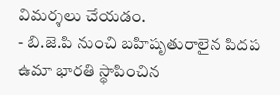విమర్శలు చేయడం.
- బి.జె.పి నుంచి బహిషృతురాలైన పిదప ఉమా భారతి స్థాపించిన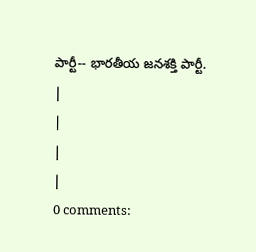పార్టీ-- భారతీయ జనశక్తి పార్టీ.
|
|
|
|
0 comments: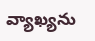వ్యాఖ్యను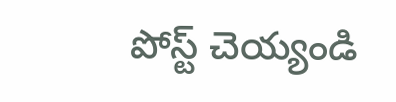పోస్ట్ చెయ్యండి